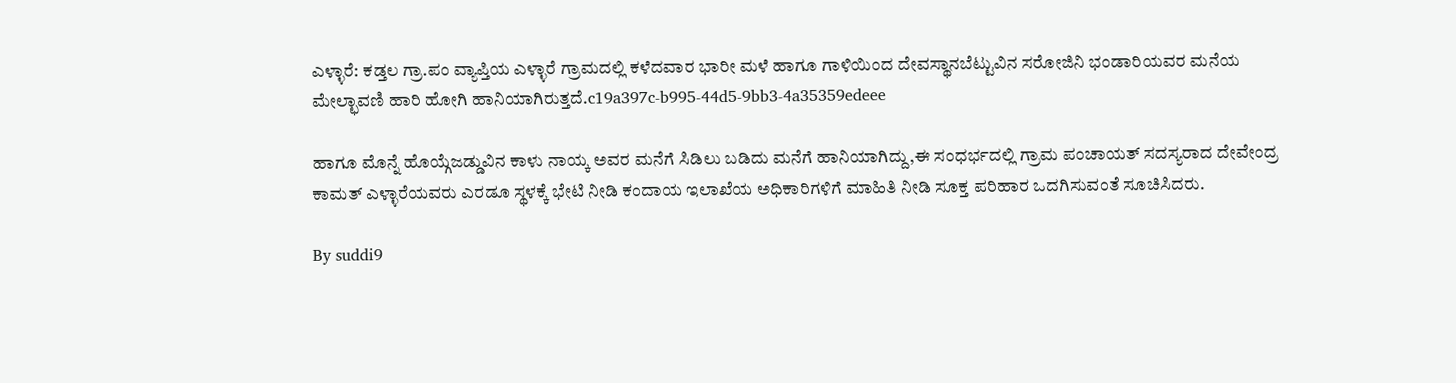ಎಳ್ಳಾರೆ: ಕಡ್ತಲ ಗ್ರಾ.ಪಂ ವ್ಯಾಪ್ತಿಯ ಎಳ್ಳಾರೆ ಗ್ರಾಮದಲ್ಲಿ ಕಳೆದವಾರ ಭಾರೀ ಮಳೆ ಹಾಗೂ ಗಾಳಿಯಿಂದ ದೇವಸ್ಥಾನಬೆಟ್ಟುವಿನ ಸರೋಜಿನಿ ಭಂಡಾರಿಯವರ ಮನೆಯ ಮೇಲ್ಛಾವಣಿ ಹಾರಿ ಹೋಗಿ ಹಾನಿಯಾಗಿರುತ್ತದೆ.c19a397c-b995-44d5-9bb3-4a35359edeee

ಹಾಗೂ ಮೊನ್ನೆ ಹೊಯ್ಗೆಜಡ್ಡುವಿನ ಕಾಳು ನಾಯ್ಕ ಅವರ ಮನೆಗೆ ಸಿಡಿಲು ಬಡಿದು ಮನೆಗೆ ಹಾನಿಯಾಗಿದ್ದು,ಈ ಸಂಧರ್ಭದಲ್ಲಿ ಗ್ರಾಮ ಪಂಚಾಯತ್ ಸದಸ್ಯರಾದ ದೇವೇಂದ್ರ ಕಾಮತ್ ಎಳ್ಳಾರೆಯವರು ಎರಡೂ ಸ್ಥಳಕ್ಕೆ ಭೇಟಿ ನೀಡಿ ಕಂದಾಯ ಇಲಾಖೆಯ ಅಧಿಕಾರಿಗಳಿಗೆ ಮಾಹಿತಿ ನೀಡಿ ಸೂಕ್ತ ಪರಿಹಾರ ಒದಗಿಸುವಂತೆ ಸೂಚಿಸಿದರು.

By suddi9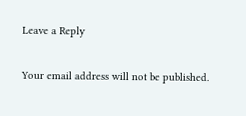Leave a Reply

Your email address will not be published.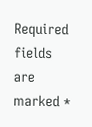Required fields are marked *